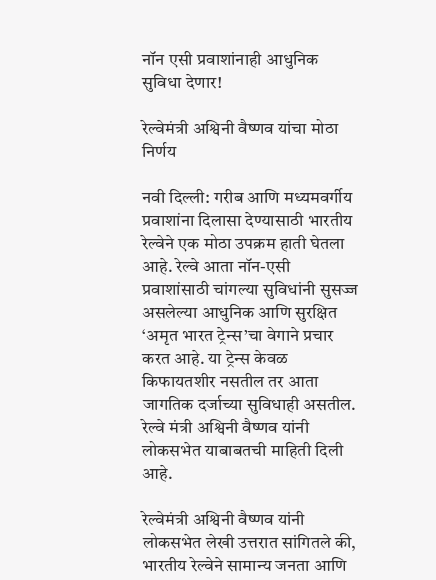नॉन एसी प्रवाशांनाही आधुनिक सुविधा देणार!

रेल्वेमंत्री अश्विनी वैष्णव यांचा मोठा निर्णय

नवी दिल्ली: गरीब आणि मध्यमवर्गीय प्रवाशांना दिलासा देण्यासाठी भारतीय रेल्वेने एक मोठा उपक्रम हाती घेतला आहे. रेल्वे आता नॉन-एसी प्रवाशांसाठी चांगल्या सुविधांनी सुसज्ज असलेल्या आधुनिक आणि सुरक्षित ‘अमृत भारत ट्रेन्स’चा वेगाने प्रचार करत आहे. या ट्रेन्स केवळ किफायतशीर नसतील तर आता जागतिक दर्जाच्या सुविधाही असतील. रेल्वे मंत्री अश्विनी वैष्णव यांनी लोकसभेत याबाबतची माहिती दिली आहे.

रेल्वेमंत्री अश्विनी वैष्णव यांनी लोकसभेत लेखी उत्तरात सांगितले की, भारतीय रेल्वेने सामान्य जनता आणि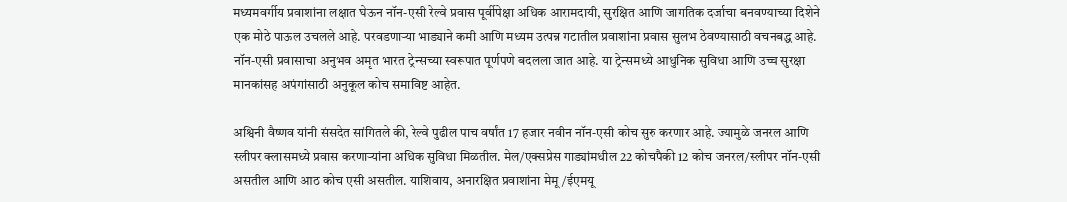मध्यमवर्गीय प्रवाशांना लक्षात घेऊन नॉन-एसी रेल्वे प्रवास पूर्वीपेक्षा अधिक आरामदायी, सुरक्षित आणि जागतिक दर्जाचा बनवण्याच्या दिशेने एक मोठे पाऊल उचलले आहे. परवडणाऱ्या भाड्याने कमी आणि मध्यम उत्पन्न गटातील प्रवाशांना प्रवास सुलभ ठेवण्यासाठी वचनबद्ध आहे. नॉन-एसी प्रवासाचा अनुभव अमृत भारत ट्रेन्सच्या स्वरूपात पूर्णपणे बदलला जात आहे. या ट्रेन्समध्ये आधुनिक सुविधा आणि उच्च सुरक्षा मानकांसह अपंगांसाठी अनुकूल कोच समाविष्ट आहेत.

अश्विनी वैष्णव यांनी संसदेत सांगितले की, रेल्वे पुढील पाच वर्षांत 17 हजार नवीन नॉन-एसी कोच सुरु करणार आहे. ज्यामुळे जनरल आणि स्लीपर क्लासमध्ये प्रवास करणाऱ्यांना अधिक सुविधा मिळतील. मेल/एक्सप्रेस गाड्यांमधील 22 कोचपैकी 12 कोच जनरल/स्लीपर नॉन-एसी असतील आणि आठ कोच एसी असतील. याशिवाय, अनारक्षित प्रवाशांना मेमू/ईएमयू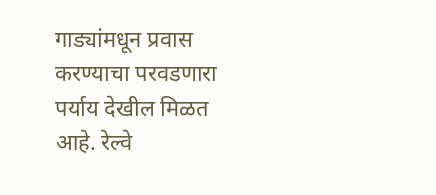गाड्यांमधून प्रवास करण्याचा परवडणारा पर्याय देखील मिळत आहे. रेल्वे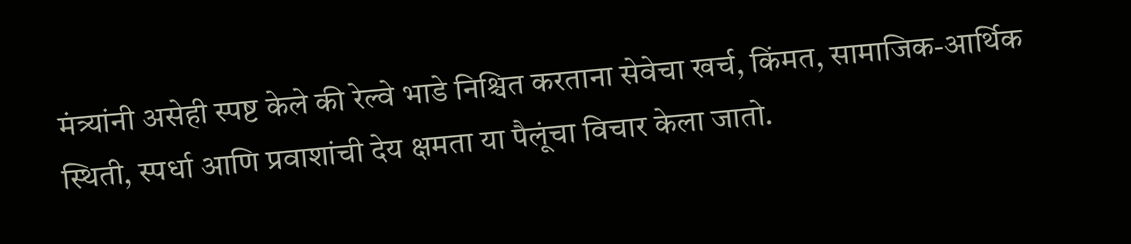मंत्र्यांनी असेही स्पष्ट केले की रेल्वे भाडे निश्चित करताना सेवेचा खर्च, किंमत, सामाजिक-आर्थिक स्थिती, स्पर्धा आणि प्रवाशांची देय क्षमता या पैलूंचा विचार केला जातो.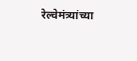रेल्वेमंत्र्यांच्या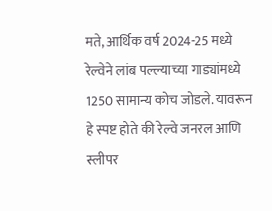मते, आर्थिक वर्ष 2024-25 मध्ये रेल्वेने लांब पल्ल्याच्या गाड्यांमध्ये 1250 सामान्य कोच जोडले. यावरून हे स्पष्ट होते की रेल्वे जनरल आणि स्लीपर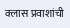क्लास प्रवाशांची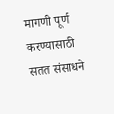मागणी पूर्ण करण्यासाठी सतत संसाधने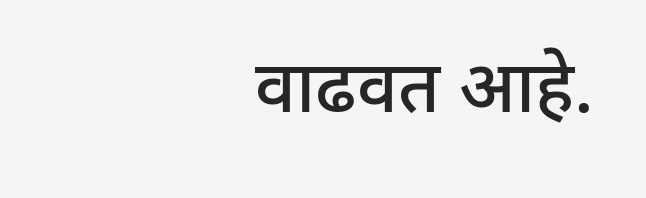वाढवत आहे.